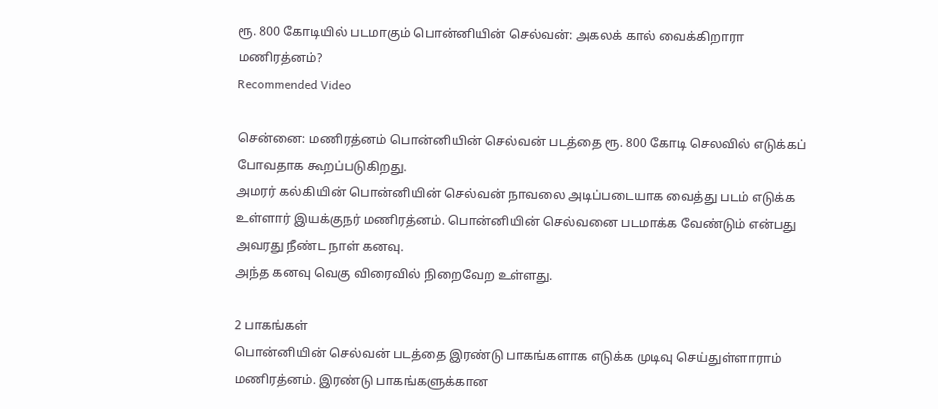ரூ. 800 கோடியில் படமாகும் பொன்னியின் செல்வன்: அகலக் கால் வைக்கிறாரா மணிரத்னம்?
Recommended Video

சென்னை: மணிரத்னம் பொன்னியின் செல்வன் படத்தை ரூ. 800 கோடி செலவில் எடுக்கப் போவதாக கூறப்படுகிறது.
அமரர் கல்கியின் பொன்னியின் செல்வன் நாவலை அடிப்படையாக வைத்து படம் எடுக்க உள்ளார் இயக்குநர் மணிரத்னம். பொன்னியின் செல்வனை படமாக்க வேண்டும் என்பது அவரது நீண்ட நாள் கனவு.
அந்த கனவு வெகு விரைவில் நிறைவேற உள்ளது.

2 பாகங்கள்
பொன்னியின் செல்வன் படத்தை இரண்டு பாகங்களாக எடுக்க முடிவு செய்துள்ளாராம் மணிரத்னம். இரண்டு பாகங்களுக்கான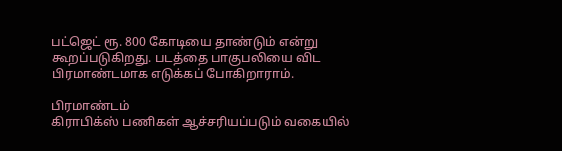பட்ஜெட் ரூ. 800 கோடியை தாண்டும் என்று கூறப்படுகிறது. படத்தை பாகுபலியை விட பிரமாண்டமாக எடுக்கப் போகிறாராம்.

பிரமாண்டம்
கிராபிக்ஸ் பணிகள் ஆச்சரியப்படும் வகையில்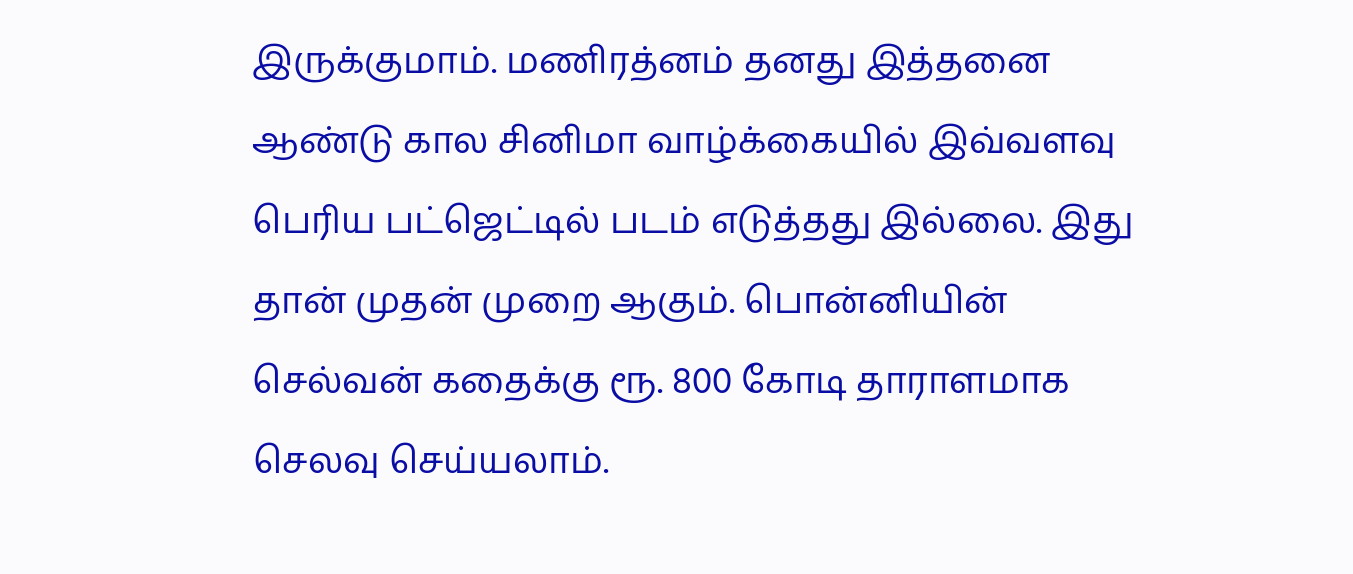இருக்குமாம். மணிரத்னம் தனது இத்தனை ஆண்டு கால சினிமா வாழ்க்கையில் இவ்வளவு பெரிய பட்ஜெட்டில் படம் எடுத்தது இல்லை. இது தான் முதன் முறை ஆகும். பொன்னியின் செல்வன் கதைக்கு ரூ. 800 கோடி தாராளமாக செலவு செய்யலாம்.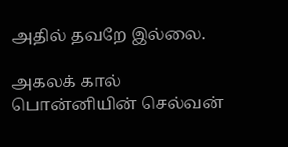அதில் தவறே இல்லை.

அகலக் கால்
பொன்னியின் செல்வன்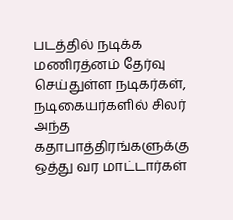படத்தில் நடிக்க மணிரத்னம் தேர்வு செய்துள்ள நடிகர்கள், நடிகையர்களில் சிலர் அந்த கதாபாத்திரங்களுக்கு ஒத்து வர மாட்டார்கள்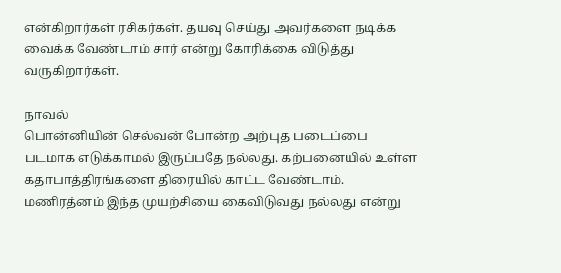என்கிறார்கள் ரசிகர்கள். தயவு செய்து அவர்களை நடிக்க வைக்க வேண்டாம் சார் என்று கோரிக்கை விடுத்து வருகிறார்கள்.

நாவல்
பொன்னியின் செல்வன் போன்ற அற்புத படைப்பை படமாக எடுக்காமல் இருப்பதே நல்லது. கற்பனையில் உள்ள கதாபாத்திரங்களை திரையில் காட்ட வேண்டாம். மணிரத்னம் இந்த முயற்சியை கைவிடுவது நல்லது என்று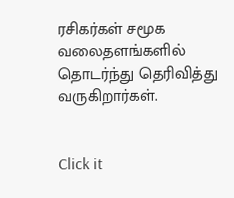ரசிகர்கள் சமூக வலைதளங்களில் தொடர்ந்து தெரிவித்து வருகிறார்கள்.


Click it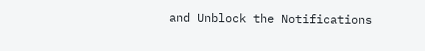and Unblock the Notifications